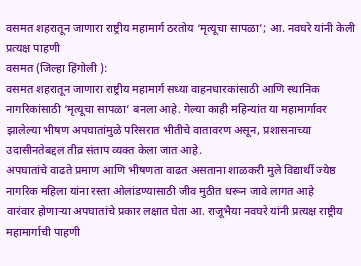वसमत शहरातून जाणारा राष्ट्रीय महामार्ग ठरतोय ‘मृत्यूचा सापळा’; आ. नवघरे यांनी केली प्रत्यक्ष पाहणी
वसमत (जिल्हा हिंगोली ):
वसमत शहरातून जाणारा राष्ट्रीय महामार्ग सध्या वाहनधारकांसाठी आणि स्थानिक नागरिकांसाठी ‘मृत्यूचा सापळा’ बनला आहे. गेल्या काही महिन्यांत या महामार्गावर झालेल्या भीषण अपघातांमुळे परिसरात भीतीचे वातावरण असून, प्रशासनाच्या उदासीनतेबद्दल तीव्र संताप व्यक्त केला जात आहे.
अपघातांचे वाढते प्रमाण आणि भीषणता वाढत असताना शाळकरी मुले विद्यार्थी ज्येष्ठ नागरिक महिला यांना रस्ता ओलांडण्यासाठी जीव मुठीत धरून जावे लागत आहे
वारंवार होणाऱ्या अपघातांचे प्रकार लक्षात घेता आ. राजूभैया नवघरे यांनी प्रत्यक्ष राष्ट्रीय महामार्गाची पाहणी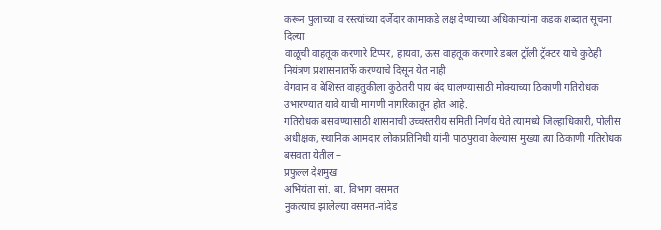करून पुलाच्या व रस्त्यांच्या दर्जेदार कामाकडे लक्ष देण्याच्या अधिकाऱ्यांना कडक शब्दात सूचना दिल्या
वाळूची वाहतूक करणारे टिप्पर, हायवा, ऊस वाहतूक करणारे डबल ट्रॉली ट्रॅक्टर याचे कुठेही नियंत्रण प्रशासनातर्फे करण्याचे दिसून येत नाही
वेगवान व बेशिस्त वाहतुकीला कुठेतरी पाय बंद घालण्यासाठी मोक्याच्या ठिकाणी गतिरोधक उभारण्यात यावे याची मागणी नागरिकातून होत आहे.
गतिरोधक बसवण्यासाठी शासनाची उच्चस्तरीय समिती निर्णय घेते त्यामध्ये जिल्हाधिकारी, पोलीस अधीक्षक, स्थानिक आमदार लोकप्रतिनिधी यांनी पाठपुरावा केल्यास मुख्या त्या ठिकाणी गतिरोधक बसवता येतील –
प्रफुल्ल देशमुख
अभियंता सां. बा. विभाग वसमत
नुकत्याच झालेल्या वसमत-नांदेड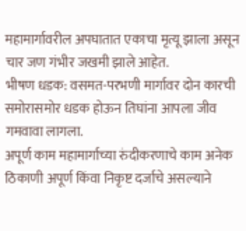महामार्गावरील अपघातात एकाचा मृत्यू झाला असून चार जण गंभीर जखमी झाले आहेत.
भीषण धडक: वसमत-परभणी मार्गावर दोन कारची समोरासमोर धडक होऊन तिघांना आपला जीव गमवावा लागला.
अपूर्ण काम महामार्गाच्या रुंदीकरणाचे काम अनेक ठिकाणी अपूर्ण किंवा निकृष्ट दर्जाचे असल्याने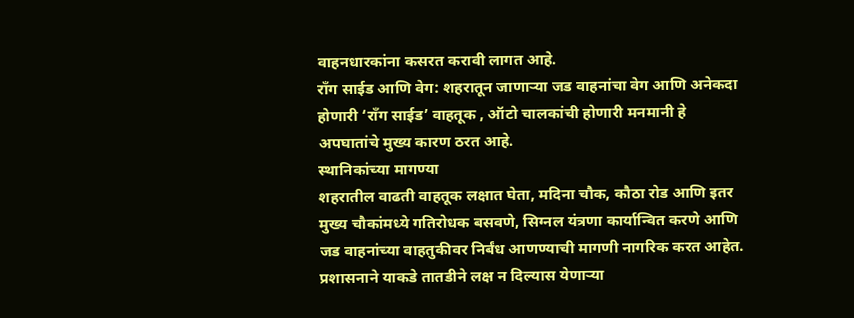वाहनधारकांना कसरत करावी लागत आहे.
रॉंग साईड आणि वेग: शहरातून जाणाऱ्या जड वाहनांचा वेग आणि अनेकदा होणारी ‘रॉंग साईड’ वाहतूक , ऑटो चालकांची होणारी मनमानी हे अपघातांचे मुख्य कारण ठरत आहे.
स्थानिकांच्या मागण्या
शहरातील वाढती वाहतूक लक्षात घेता, मदिना चौक, कौठा रोड आणि इतर मुख्य चौकांमध्ये गतिरोधक बसवणे, सिग्नल यंत्रणा कार्यान्वित करणे आणि जड वाहनांच्या वाहतुकीवर निर्बंध आणण्याची मागणी नागरिक करत आहेत.
प्रशासनाने याकडे तातडीने लक्ष न दिल्यास येणाऱ्या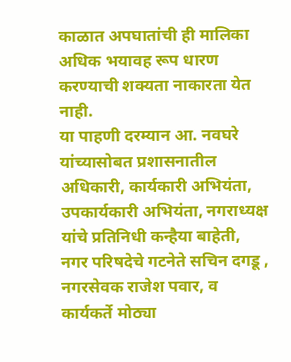काळात अपघातांची ही मालिका अधिक भयावह रूप धारण करण्याची शक्यता नाकारता येत नाही.
या पाहणी दरम्यान आ. नवघरे यांच्यासोबत प्रशासनातील अधिकारी, कार्यकारी अभियंता, उपकार्यकारी अभियंता, नगराध्यक्ष यांचे प्रतिनिधी कन्हैया बाहेती, नगर परिषदेचे गटनेते सचिन दगडू , नगरसेवक राजेश पवार, व कार्यकर्ते मोठ्या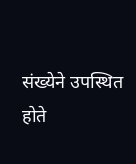संख्येने उपस्थित होते